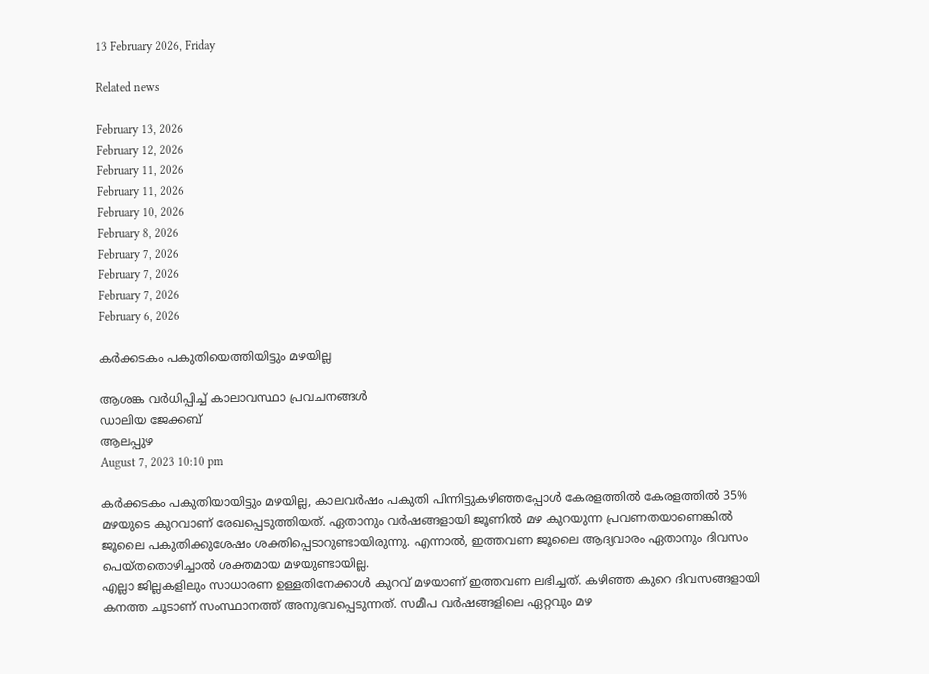13 February 2026, Friday

Related news

February 13, 2026
February 12, 2026
February 11, 2026
February 11, 2026
February 10, 2026
February 8, 2026
February 7, 2026
February 7, 2026
February 7, 2026
February 6, 2026

കർക്കടകം പകുതിയെത്തിയിട്ടും മഴയില്ല

ആശങ്ക വർധിപ്പിച്ച് കാലാവസ്ഥാ പ്രവചനങ്ങള്‍
ഡാലിയ ജേക്കബ്
ആലപ്പുഴ
August 7, 2023 10:10 pm

കർക്കടകം പകുതിയായിട്ടും മഴയില്ല, കാലവർഷം പകുതി പിന്നിട്ടുകഴിഞ്ഞപ്പോൾ കേരളത്തിൽ കേരളത്തിൽ 35% മഴയുടെ കുറവാണ് രേഖപ്പെടുത്തിയത്. ഏതാനും വർഷങ്ങളായി ജൂണിൽ മഴ കുറയുന്ന പ്രവണതയാണെങ്കിൽ ജൂലൈ പകുതിക്കുശേഷം ശക്തിപ്പെടാറുണ്ടായിരുന്നു. എന്നാൽ, ഇത്തവണ ജൂലൈ ആദ്യവാരം ഏതാനും ദിവസം പെയ്തതൊഴിച്ചാൽ ശക്തമായ മഴയുണ്ടായില്ല.
എല്ലാ ജില്ലകളിലും സാധാരണ ഉള്ളതിനേക്കാൾ കുറവ് മഴയാണ് ഇത്തവണ ലഭിച്ചത്. കഴിഞ്ഞ കുറെ ദിവസങ്ങളായി കനത്ത ചൂടാണ് സംസ്ഥാനത്ത് അനുഭവപ്പെടുന്നത്. സമീപ വർഷങ്ങളിലെ ഏറ്റവും മഴ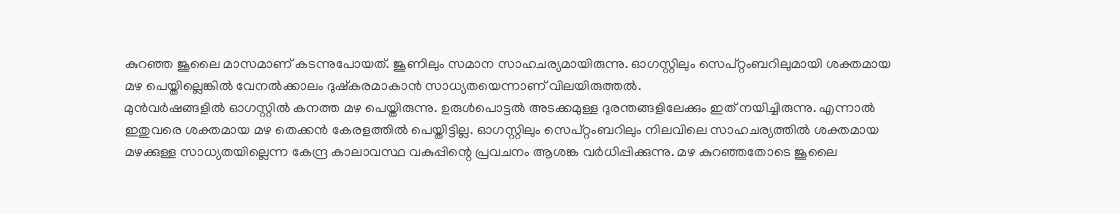കുറഞ്ഞ ജൂലൈ മാസമാണ് കടന്നുപോയത്. ജൂണിലും സമാന സാഹചര്യമായിരുന്നു. ഓഗസ്റ്റിലും സെപ്റ്റംബറിലുമായി ശക്തമായ മഴ പെയ്തില്ലെങ്കിൽ വേനൽക്കാലം ദുഷ്കരമാകാൻ സാധ്യതയെന്നാണ് വിലയിരുത്തൽ.
മുൻവർഷങ്ങളിൽ ഓഗസ്റ്റിൽ കനത്ത മഴ പെയ്തിരുന്നു. ഉരുൾപൊട്ടൽ അടക്കമുള്ള ദുരന്തങ്ങളിലേക്കും ഇത് നയിച്ചിരുന്നു. എന്നാൽ ഇതുവരെ ശക്തമായ മഴ തെക്കൻ കേരളത്തിൽ പെയ്തിട്ടില്ല. ഓഗസ്റ്റിലും സെപ്റ്റംബറിലും നിലവിലെ സാഹചര്യത്തിൽ ശക്തമായ മഴക്കുള്ള സാധ്യതയില്ലെന്ന കേന്ദ്ര കാലാവസ്ഥ വകുപ്പിന്റെ പ്രവചനം ആശങ്ക വർധിപ്പിക്കുന്നു. മഴ കുറഞ്ഞതോടെ ജൂലൈ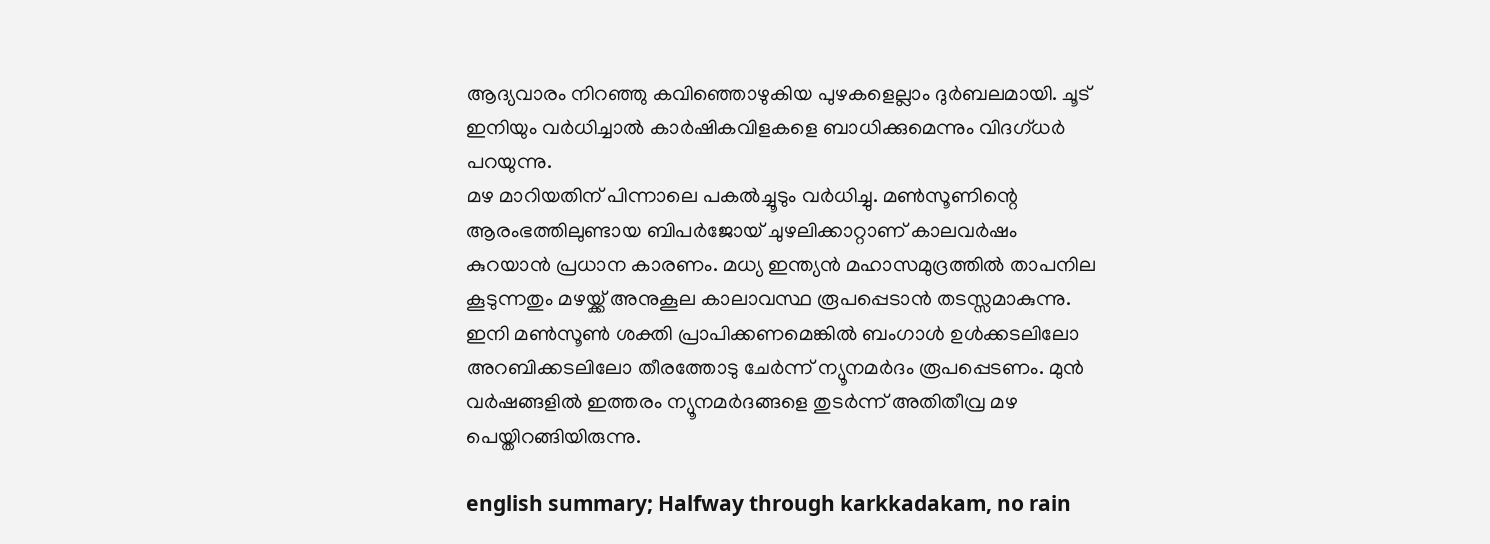ആദ്യവാരം നിറഞ്ഞു കവിഞ്ഞൊഴുകിയ പുഴകളെല്ലാം ദുർബലമായി. ചൂട് ഇനിയും വർധിച്ചാൽ കാർഷികവിളകളെ ബാധിക്കുമെന്നും വിദഗ്ധര്‍ പറയുന്നു.
മഴ മാറിയതിന് പിന്നാലെ പകൽച്ചൂടും വർധിച്ചു. മൺസൂണിന്റെ ആരംഭത്തിലുണ്ടായ ബിപർജോയ് ചുഴലിക്കാറ്റാണ് കാലവർഷം കുറയാൻ പ്രധാന കാരണം. മധ്യ ഇന്ത്യൻ മഹാസമുദ്രത്തിൽ താപനില കൂടുന്നതും മഴയ്ക്ക് അനുകൂല കാലാവസ്ഥ രൂപപ്പെടാൻ തടസ്സമാകുന്നു. ഇനി മൺസൂൺ ശക്തി പ്രാപിക്കണമെങ്കിൽ ബംഗാൾ ഉൾക്കടലിലോ അറബിക്കടലിലോ തീരത്തോടു ചേർന്ന് ന്യൂനമർദം രൂപപ്പെടണം. മുൻ വർഷങ്ങളിൽ ഇത്തരം ന്യൂനമർദങ്ങളെ തുടർന്ന് അതിതീവ്ര മഴ പെയ്തിറങ്ങിയിരുന്നു.

english summary; Halfway through karkkadakam, no rain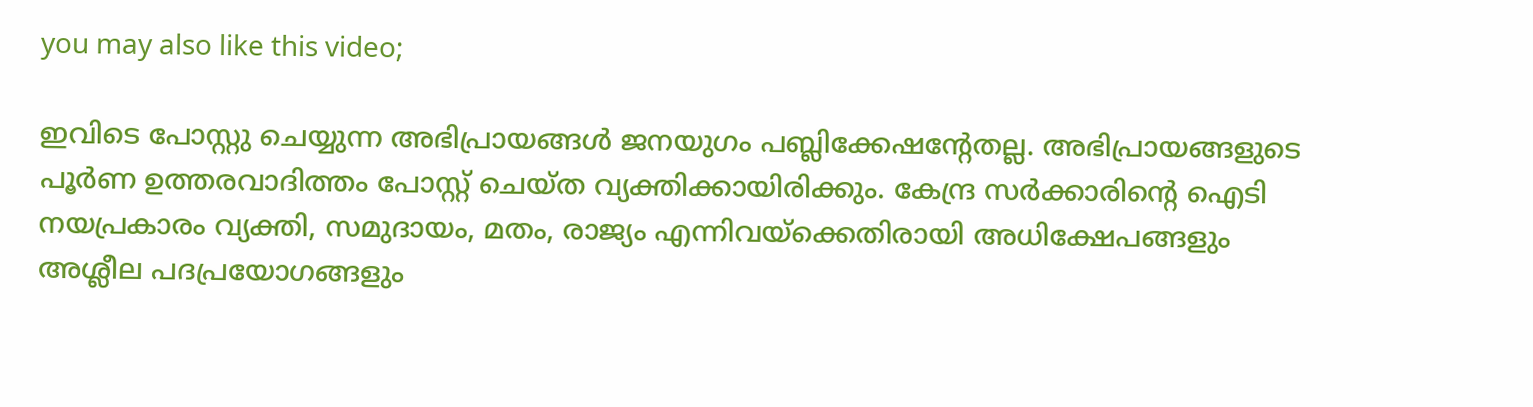you may also like this video;

ഇവിടെ പോസ്റ്റു ചെയ്യുന്ന അഭിപ്രായങ്ങള്‍ ജനയുഗം പബ്ലിക്കേഷന്റേതല്ല. അഭിപ്രായങ്ങളുടെ പൂര്‍ണ ഉത്തരവാദിത്തം പോസ്റ്റ് ചെയ്ത വ്യക്തിക്കായിരിക്കും. കേന്ദ്ര സര്‍ക്കാരിന്റെ ഐടി നയപ്രകാരം വ്യക്തി, സമുദായം, മതം, രാജ്യം എന്നിവയ്‌ക്കെതിരായി അധിക്ഷേപങ്ങളും അശ്ലീല പദപ്രയോഗങ്ങളും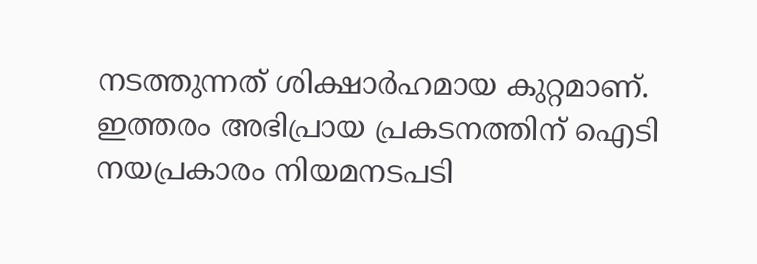നടത്തുന്നത് ശിക്ഷാര്‍ഹമായ കുറ്റമാണ്. ഇത്തരം അഭിപ്രായ പ്രകടനത്തിന് ഐടി നയപ്രകാരം നിയമനടപടി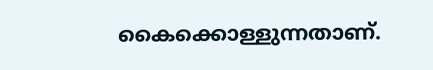കൈക്കൊള്ളുന്നതാണ്.